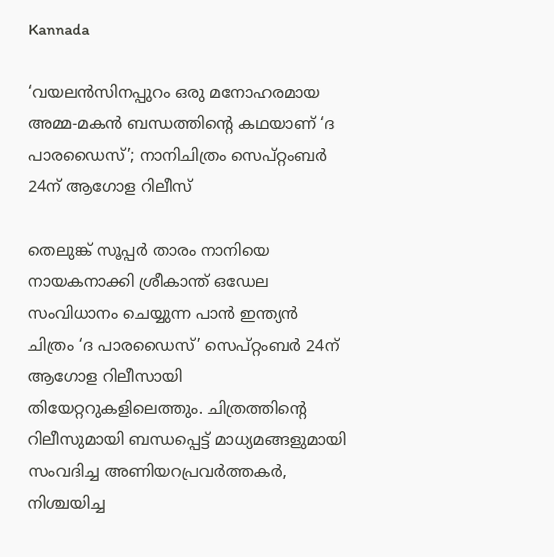Kannada

‘വയലന്‍സിനപ്പുറം ഒരു മനോഹരമായ അമ്മ-മകന്‍ ബന്ധത്തിന്റെ കഥയാണ് ‘ദ പാരഡൈസ്’; നാനിചിത്രം സെപ്റ്റംബര്‍ 24ന് ആഗോള റിലീസ്

തെലുങ്ക് സൂപ്പര്‍ താരം നാനിയെ നായകനാക്കി ശ്രീകാന്ത് ഒഡേല സംവിധാനം ചെയ്യുന്ന പാന്‍ ഇന്ത്യന്‍ ചിത്രം ‘ദ പാരഡൈസ്’ സെപ്റ്റംബര്‍ 24ന് ആഗോള റിലീസായി തിയേറ്ററുകളിലെത്തും. ചിത്രത്തിന്റെ റിലീസുമായി ബന്ധപ്പെട്ട് മാധ്യമങ്ങളുമായി സംവദിച്ച അണിയറപ്രവര്‍ത്തകര്‍, നിശ്ചയിച്ച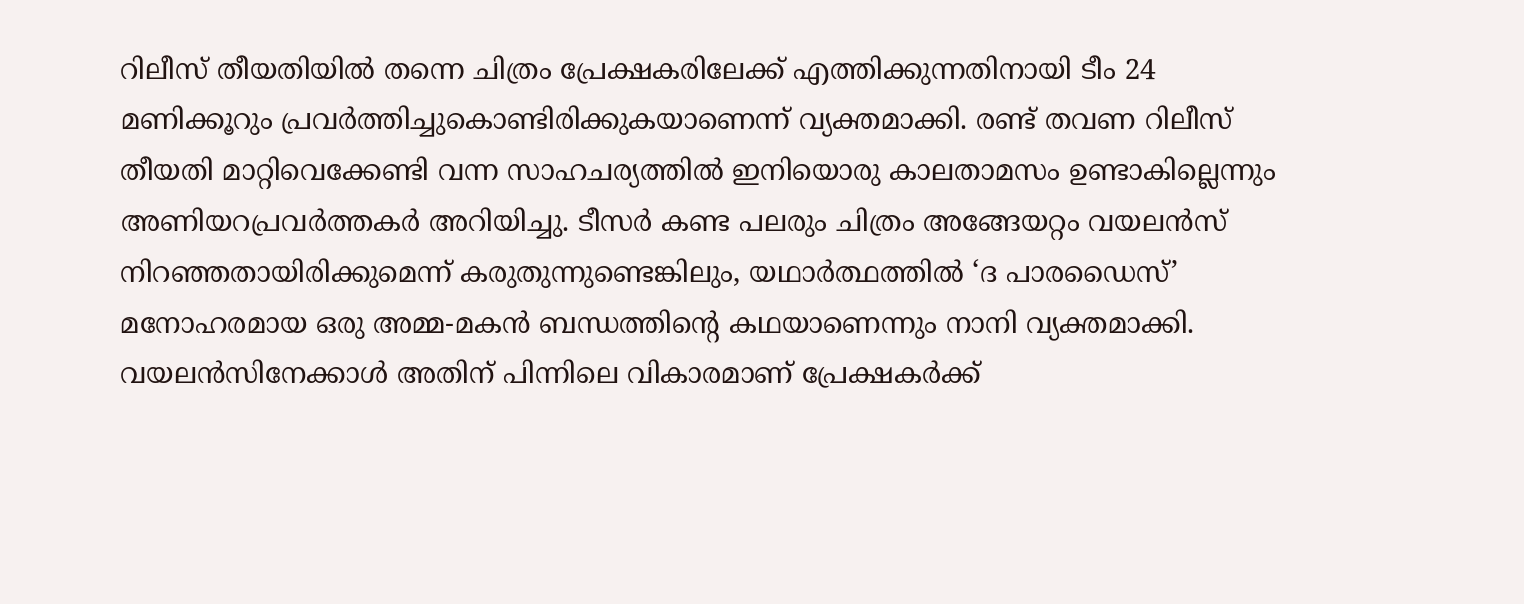റിലീസ് തീയതിയില്‍ തന്നെ ചിത്രം പ്രേക്ഷകരിലേക്ക് എത്തിക്കുന്നതിനായി ടീം 24 മണിക്കൂറും പ്രവര്‍ത്തിച്ചുകൊണ്ടിരിക്കുകയാണെന്ന് വ്യക്തമാക്കി. രണ്ട് തവണ റിലീസ് തീയതി മാറ്റിവെക്കേണ്ടി വന്ന സാഹചര്യത്തില്‍ ഇനിയൊരു കാലതാമസം ഉണ്ടാകില്ലെന്നും അണിയറപ്രവര്‍ത്തകര്‍ അറിയിച്ചു. ടീസര്‍ കണ്ട പലരും ചിത്രം അങ്ങേയറ്റം വയലന്‍സ് നിറഞ്ഞതായിരിക്കുമെന്ന് കരുതുന്നുണ്ടെങ്കിലും, യഥാര്‍ത്ഥത്തില്‍ ‘ദ പാരഡൈസ്’ മനോഹരമായ ഒരു അമ്മ-മകന്‍ ബന്ധത്തിന്റെ കഥയാണെന്നും നാനി വ്യക്തമാക്കി. വയലന്‍സിനേക്കാള്‍ അതിന് പിന്നിലെ വികാരമാണ് പ്രേക്ഷകര്‍ക്ക്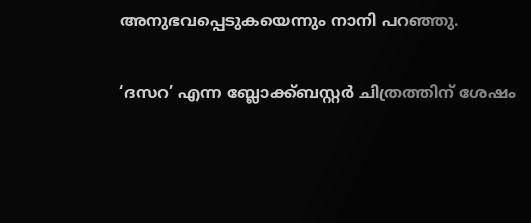അനുഭവപ്പെടുകയെന്നും നാനി പറഞ്ഞു.

‘ദസറ’ എന്ന ബ്ലോക്ക്ബസ്റ്റര്‍ ചിത്രത്തിന് ശേഷം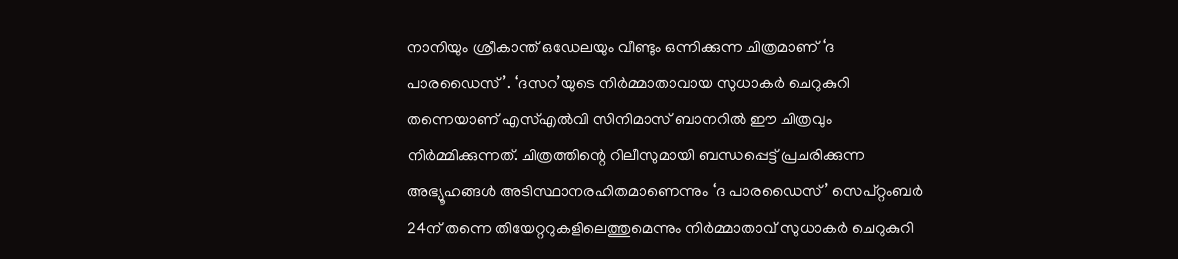നാനിയും ശ്രീകാന്ത് ഒഡേലയും വീണ്ടും ഒന്നിക്കുന്ന ചിത്രമാണ് ‘ദ പാരഡൈസ്’. ‘ദസറ’യുടെ നിര്‍മ്മാതാവായ സുധാകര്‍ ചെറുകുറി തന്നെയാണ് എസ്എല്‍വി സിനിമാസ് ബാനറില്‍ ഈ ചിത്രവും നിര്‍മ്മിക്കുന്നത്. ചിത്രത്തിന്റെ റിലീസുമായി ബന്ധപ്പെട്ട് പ്രചരിക്കുന്ന അഭ്യൂഹങ്ങള്‍ അടിസ്ഥാനരഹിതമാണെന്നും ‘ദ പാരഡൈസ്’ സെപ്റ്റംബര്‍ 24ന് തന്നെ തിയേറ്ററുകളിലെത്തുമെന്നും നിര്‍മ്മാതാവ് സുധാകര്‍ ചെറുകുറി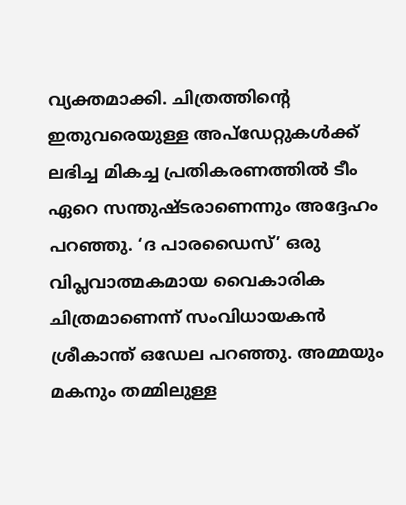വ്യക്തമാക്കി. ചിത്രത്തിന്റെ ഇതുവരെയുള്ള അപ്ഡേറ്റുകള്‍ക്ക് ലഭിച്ച മികച്ച പ്രതികരണത്തില്‍ ടീം ഏറെ സന്തുഷ്ടരാണെന്നും അദ്ദേഹം പറഞ്ഞു. ‘ദ പാരഡൈസ്’ ഒരു വിപ്ലവാത്മകമായ വൈകാരിക ചിത്രമാണെന്ന് സംവിധായകന്‍ ശ്രീകാന്ത് ഒഡേല പറഞ്ഞു. അമ്മയും മകനും തമ്മിലുള്ള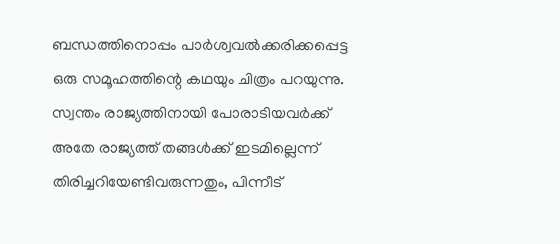ബന്ധത്തിനൊപ്പം പാര്‍ശ്വവല്‍ക്കരിക്കപ്പെട്ട ഒരു സമൂഹത്തിന്റെ കഥയും ചിത്രം പറയുന്നു. സ്വന്തം രാജ്യത്തിനായി പോരാടിയവര്‍ക്ക് അതേ രാജ്യത്ത് തങ്ങള്‍ക്ക് ഇടമില്ലെന്ന് തിരിച്ചറിയേണ്ടിവരുന്നതും, പിന്നീട്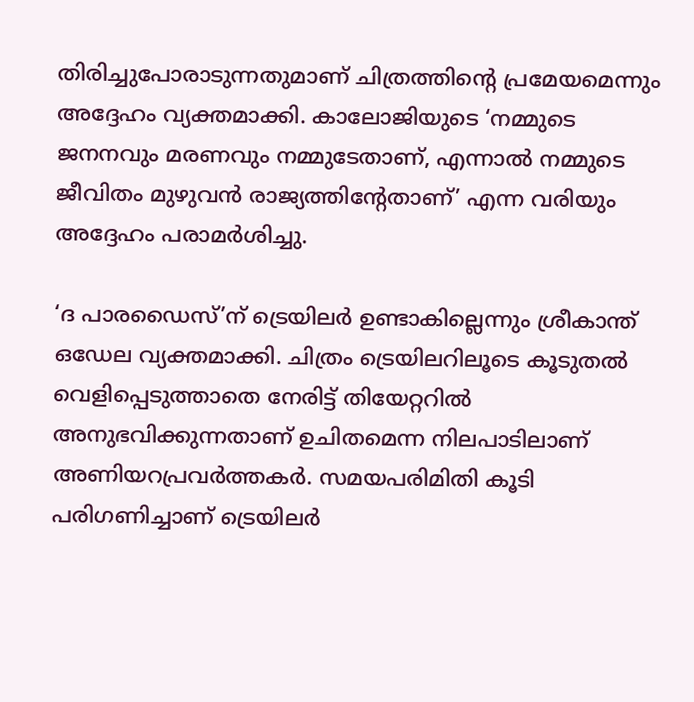തിരിച്ചുപോരാടുന്നതുമാണ് ചിത്രത്തിന്റെ പ്രമേയമെന്നും അദ്ദേഹം വ്യക്തമാക്കി. കാലോജിയുടെ ‘നമ്മുടെ ജനനവും മരണവും നമ്മുടേതാണ്, എന്നാല്‍ നമ്മുടെ ജീവിതം മുഴുവന്‍ രാജ്യത്തിന്റേതാണ്’ എന്ന വരിയും അദ്ദേഹം പരാമര്‍ശിച്ചു.

‘ദ പാരഡൈസ്’ന് ട്രെയിലര്‍ ഉണ്ടാകില്ലെന്നും ശ്രീകാന്ത് ഒഡേല വ്യക്തമാക്കി. ചിത്രം ട്രെയിലറിലൂടെ കൂടുതല്‍ വെളിപ്പെടുത്താതെ നേരിട്ട് തിയേറ്ററില്‍ അനുഭവിക്കുന്നതാണ് ഉചിതമെന്ന നിലപാടിലാണ് അണിയറപ്രവര്‍ത്തകര്‍. സമയപരിമിതി കൂടി പരിഗണിച്ചാണ് ട്രെയിലര്‍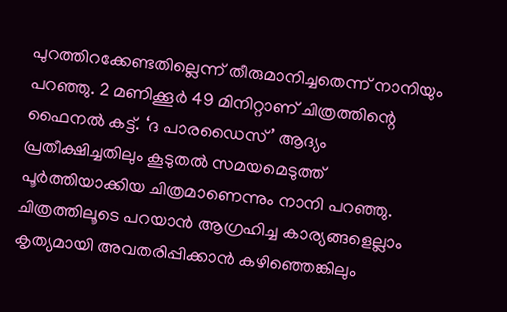പുറത്തിറക്കേണ്ടതില്ലെന്ന് തീരുമാനിച്ചതെന്ന് നാനിയും പറഞ്ഞു. 2 മണിക്കൂര്‍ 49 മിനിറ്റാണ് ചിത്രത്തിന്റെ ഫൈനല്‍ കട്ട്. ‘ദ പാരഡൈസ്’ ആദ്യം പ്രതീക്ഷിച്ചതിലും കൂടുതല്‍ സമയമെടുത്ത് പൂര്‍ത്തിയാക്കിയ ചിത്രമാണെന്നും നാനി പറഞ്ഞു. ചിത്രത്തിലൂടെ പറയാന്‍ ആഗ്രഹിച്ച കാര്യങ്ങളെല്ലാം കൃത്യമായി അവതരിപ്പിക്കാന്‍ കഴിഞ്ഞെങ്കിലും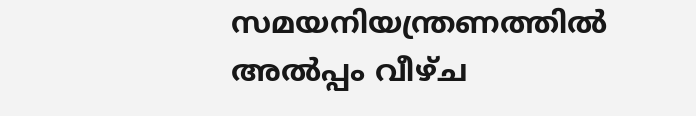സമയനിയന്ത്രണത്തില്‍ അല്‍പ്പം വീഴ്ച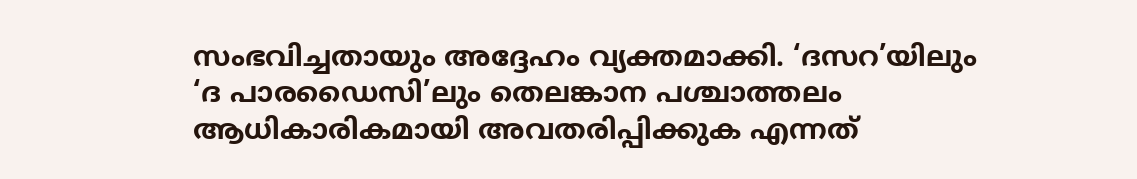സംഭവിച്ചതായും അദ്ദേഹം വ്യക്തമാക്കി. ‘ദസറ’യിലും ‘ദ പാരഡൈസി’ലും തെലങ്കാന പശ്ചാത്തലം ആധികാരികമായി അവതരിപ്പിക്കുക എന്നത്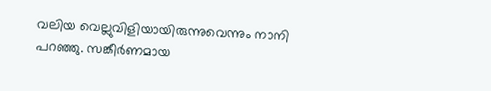വലിയ വെല്ലുവിളിയായിരുന്നുവെന്നും നാനി പറഞ്ഞു. സങ്കീര്‍ണമായ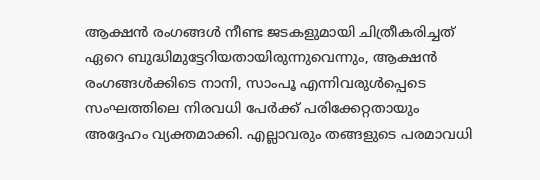ആക്ഷന്‍ രംഗങ്ങള്‍ നീണ്ട ജടകളുമായി ചിത്രീകരിച്ചത് ഏറെ ബുദ്ധിമുട്ടേറിയതായിരുന്നുവെന്നും, ആക്ഷന്‍ രംഗങ്ങള്‍ക്കിടെ നാനി, സാംപൂ എന്നിവരുള്‍പ്പെടെ സംഘത്തിലെ നിരവധി പേര്‍ക്ക് പരിക്കേറ്റതായും അദ്ദേഹം വ്യക്തമാക്കി. എല്ലാവരും തങ്ങളുടെ പരമാവധി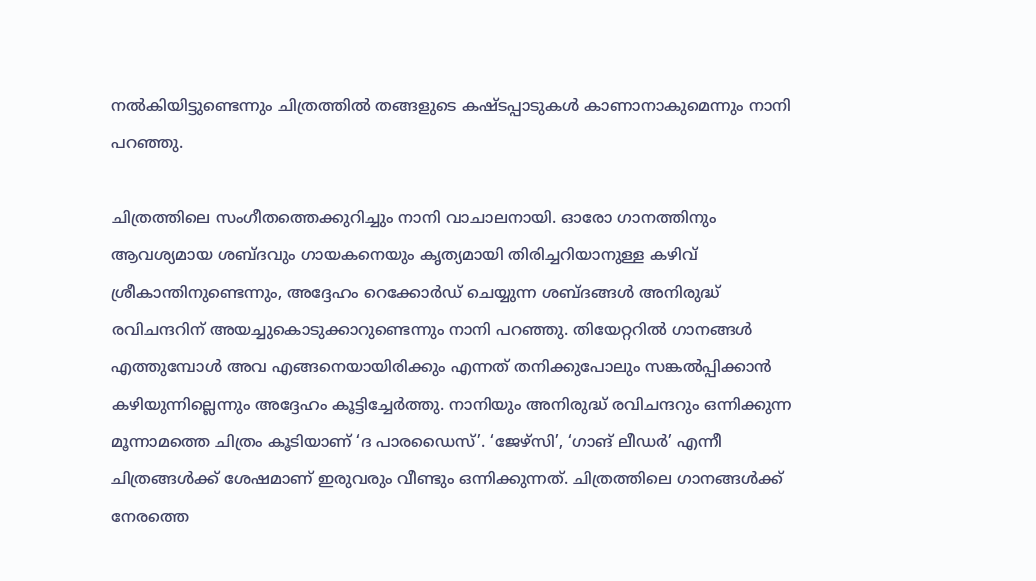നല്‍കിയിട്ടുണ്ടെന്നും ചിത്രത്തില്‍ തങ്ങളുടെ കഷ്ടപ്പാടുകള്‍ കാണാനാകുമെന്നും നാനി പറഞ്ഞു.

ചിത്രത്തിലെ സംഗീതത്തെക്കുറിച്ചും നാനി വാചാലനായി. ഓരോ ഗാനത്തിനും ആവശ്യമായ ശബ്ദവും ഗായകനെയും കൃത്യമായി തിരിച്ചറിയാനുള്ള കഴിവ് ശ്രീകാന്തിനുണ്ടെന്നും, അദ്ദേഹം റെക്കോര്‍ഡ് ചെയ്യുന്ന ശബ്ദങ്ങള്‍ അനിരുദ്ധ് രവിചന്ദറിന് അയച്ചുകൊടുക്കാറുണ്ടെന്നും നാനി പറഞ്ഞു. തിയേറ്ററില്‍ ഗാനങ്ങള്‍ എത്തുമ്പോള്‍ അവ എങ്ങനെയായിരിക്കും എന്നത് തനിക്കുപോലും സങ്കല്‍പ്പിക്കാന്‍ കഴിയുന്നില്ലെന്നും അദ്ദേഹം കൂട്ടിച്ചേര്‍ത്തു. നാനിയും അനിരുദ്ധ് രവിചന്ദറും ഒന്നിക്കുന്ന മൂന്നാമത്തെ ചിത്രം കൂടിയാണ് ‘ദ പാരഡൈസ്’. ‘ജേഴ്‌സി’, ‘ഗാങ് ലീഡര്‍’ എന്നീ ചിത്രങ്ങള്‍ക്ക് ശേഷമാണ് ഇരുവരും വീണ്ടും ഒന്നിക്കുന്നത്. ചിത്രത്തിലെ ഗാനങ്ങള്‍ക്ക് നേരത്തെ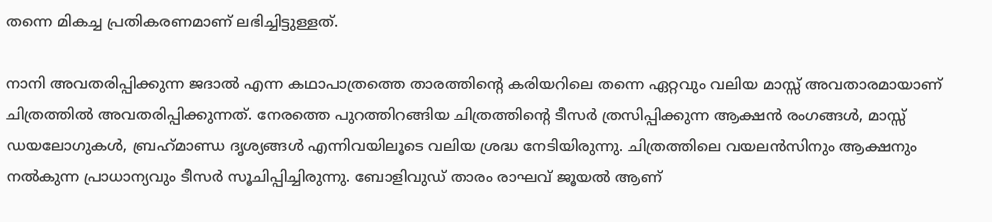തന്നെ മികച്ച പ്രതികരണമാണ് ലഭിച്ചിട്ടുള്ളത്.

നാനി അവതരിപ്പിക്കുന്ന ജദാല്‍ എന്ന കഥാപാത്രത്തെ താരത്തിന്റെ കരിയറിലെ തന്നെ ഏറ്റവും വലിയ മാസ്സ് അവതാരമായാണ് ചിത്രത്തില്‍ അവതരിപ്പിക്കുന്നത്. നേരത്തെ പുറത്തിറങ്ങിയ ചിത്രത്തിന്റെ ടീസര്‍ ത്രസിപ്പിക്കുന്ന ആക്ഷന്‍ രംഗങ്ങള്‍, മാസ്സ് ഡയലോഗുകള്‍, ബ്രഹ്‌മാണ്ഡ ദൃശ്യങ്ങള്‍ എന്നിവയിലൂടെ വലിയ ശ്രദ്ധ നേടിയിരുന്നു. ചിത്രത്തിലെ വയലന്‍സിനും ആക്ഷനും നല്‍കുന്ന പ്രാധാന്യവും ടീസര്‍ സൂചിപ്പിച്ചിരുന്നു. ബോളിവുഡ് താരം രാഘവ് ജൂയല്‍ ആണ്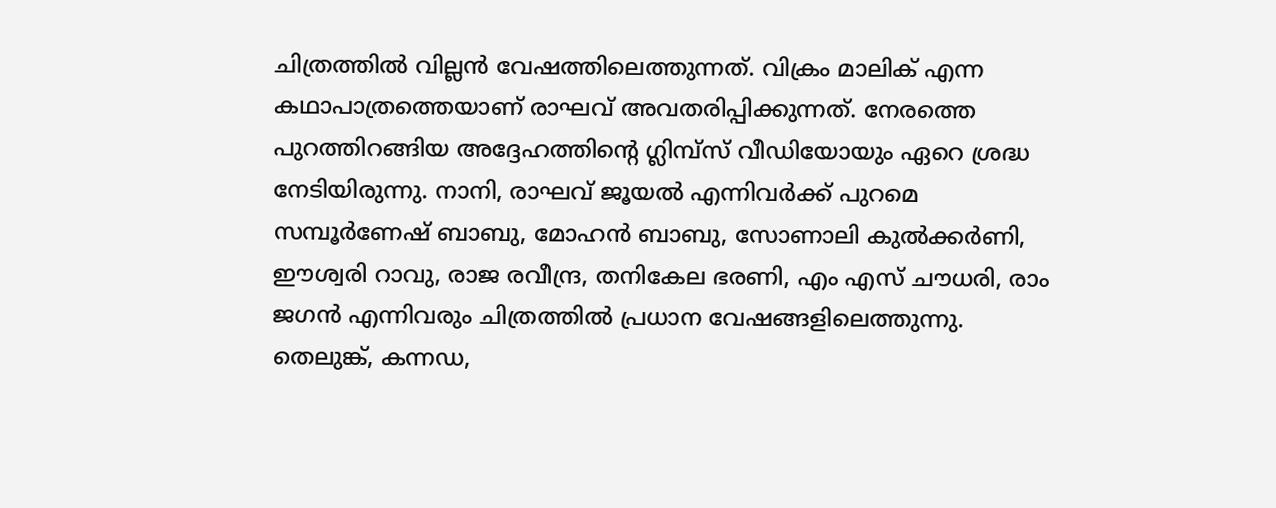ചിത്രത്തില്‍ വില്ലന്‍ വേഷത്തിലെത്തുന്നത്. വിക്രം മാലിക് എന്ന കഥാപാത്രത്തെയാണ് രാഘവ് അവതരിപ്പിക്കുന്നത്. നേരത്തെ പുറത്തിറങ്ങിയ അദ്ദേഹത്തിന്റെ ഗ്ലിമ്പ്‌സ് വീഡിയോയും ഏറെ ശ്രദ്ധ നേടിയിരുന്നു. നാനി, രാഘവ് ജൂയല്‍ എന്നിവര്‍ക്ക് പുറമെ സമ്പൂര്‍ണേഷ് ബാബു, മോഹന്‍ ബാബു, സോണാലി കുല്‍ക്കര്‍ണി, ഈശ്വരി റാവു, രാജ രവീന്ദ്ര, തനികേല ഭരണി, എം എസ് ചൗധരി, രാം ജഗന്‍ എന്നിവരും ചിത്രത്തില്‍ പ്രധാന വേഷങ്ങളിലെത്തുന്നു. തെലുങ്ക്, കന്നഡ,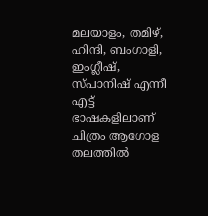മലയാളം, തമിഴ്, ഹിന്ദി, ബംഗാളി, ഇംഗ്ലീഷ്, സ്പാനിഷ് എന്നീ എട്ട് ഭാഷകളിലാണ് ചിത്രം ആഗോള തലത്തില്‍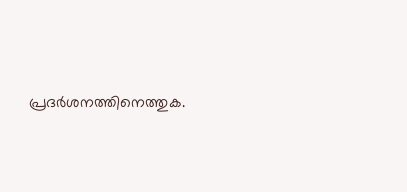പ്രദര്‍ശനത്തിനെത്തുക.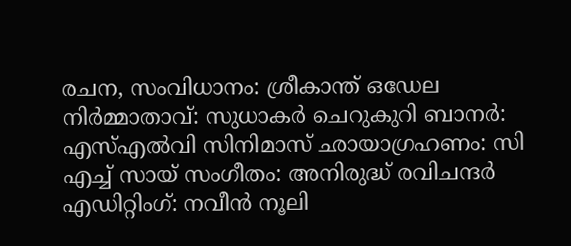രചന, സംവിധാനം: ശ്രീകാന്ത് ഒഡേല നിര്‍മ്മാതാവ്: സുധാകര്‍ ചെറുകുറി ബാനര്‍: എസ്എല്‍വി സിനിമാസ് ഛായാഗ്രഹണം: സി എച്ച് സായ് സംഗീതം: അനിരുദ്ധ് രവിചന്ദര്‍ എഡിറ്റിംഗ്: നവീന്‍ നൂലി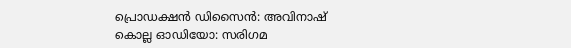പ്രൊഡക്ഷന്‍ ഡിസൈന്‍: അവിനാഷ് കൊല്ല ഓഡിയോ: സരിഗമ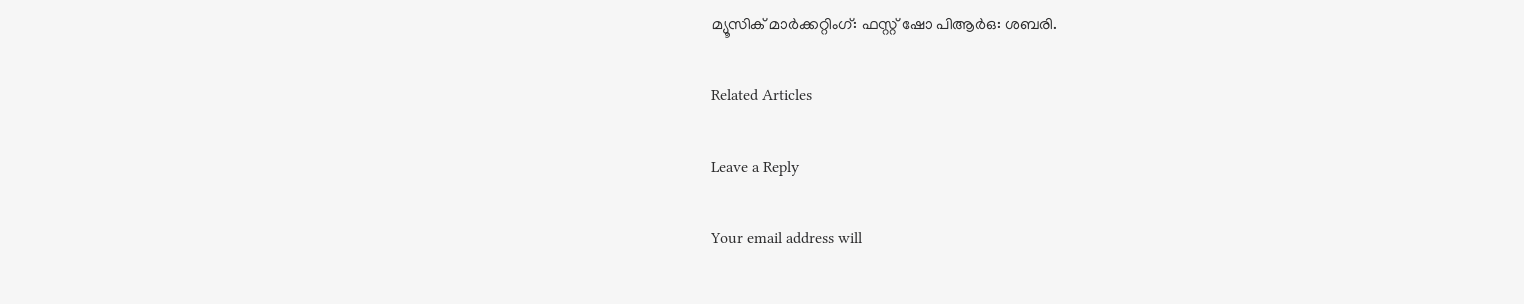മ്യൂസിക് മാര്‍ക്കറ്റിംഗ്: ഫസ്റ്റ് ഷോ പിആര്‍ഒ: ശബരി.

Related Articles

Leave a Reply

Your email address will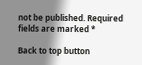not be published. Required fields are marked *

Back to top button